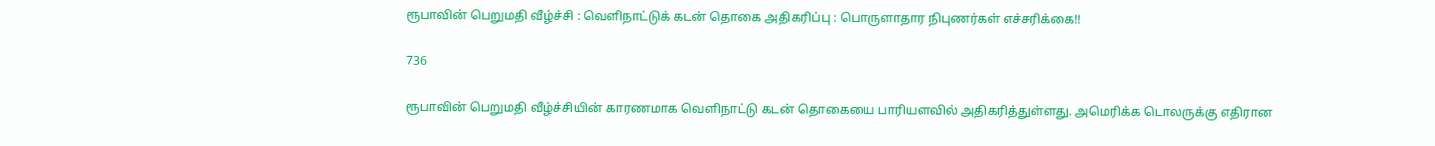ரூபாவின் பெறுமதி வீழ்ச்சி : வெளிநாட்டுக் கடன் தொகை அதிகரிப்பு : பொருளாதார நிபுணர்கள் எச்சரிக்கை!!

736

ரூபாவின் பெறுமதி வீழ்ச்சியின் காரணமாக வெளிநாட்டு கடன் தொகையை பாரியளவில் அதிகரித்துள்ளது. அமெரிக்க டொலருக்கு எதிரான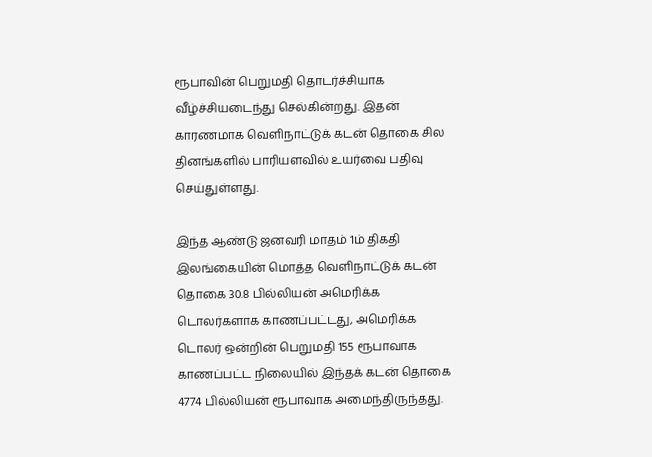ரூபாவின் பெறுமதி தொடர்ச்சியாக வீழ்ச்சியடைந்து செல்கின்றது. இதன் காரணமாக வெளிநாட்டுக் கடன் தொகை சில தினங்களில் பாரியளவில் உயர்வை பதிவு செய்துள்ளது.

இந்த ஆண்டு ஜனவரி மாதம் 1ம் திகதி இலங்கையின் மொத்த வெளிநாட்டுக் கடன் தொகை 30.8 பில்லியன் அமெரிக்க டொலர்களாக காணப்பட்டது, அமெரிக்க டொலர் ஒன்றின் பெறுமதி 155 ரூபாவாக காணப்பட்ட நிலையில் இந்தக் கடன் தொகை 4774 பில்லியன் ரூபாவாக அமைந்திருந்தது.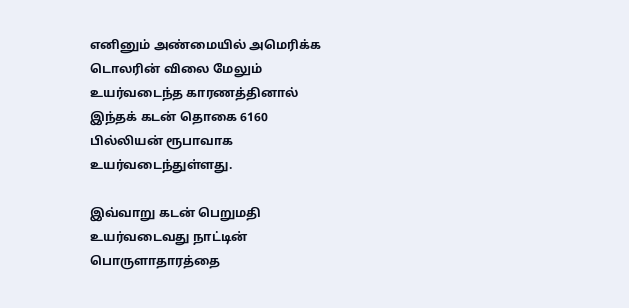எனினும் அண்மையில் அமெரிக்க டொலரின் விலை மேலும் உயர்வடைந்த காரணத்தினால் இந்தக் கடன் தொகை 6160 பில்லியன் ரூபாவாக உயர்வடைந்துள்ளது.

இவ்வாறு கடன் பெறுமதி உயர்வடைவது நாட்டின் பொருளாதாரத்தை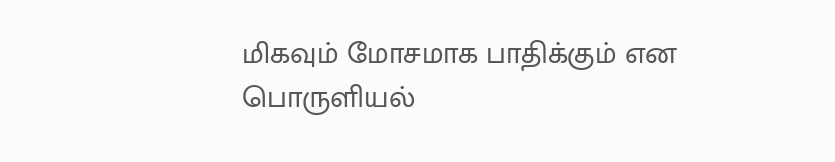மிகவும் மோசமாக பாதிக்கும் என பொருளியல்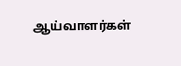ஆய்வாளர்கள்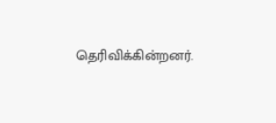தெரிவிக்கின்றனர்.